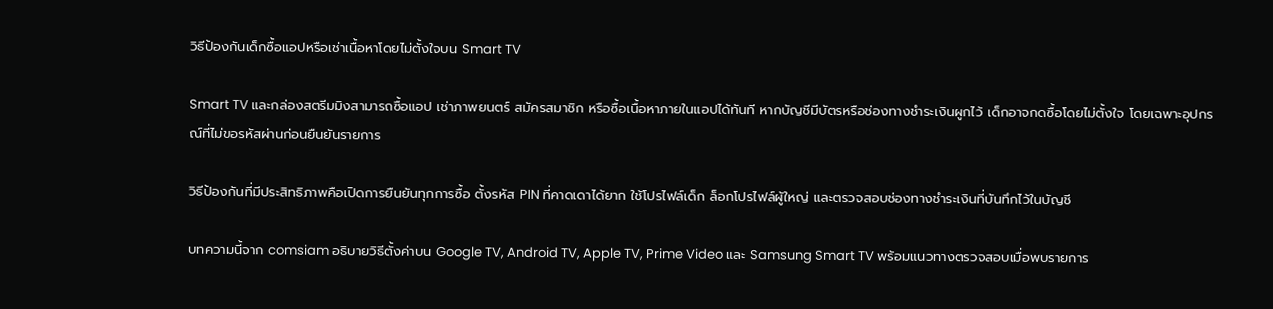วิธีป้องกันเด็กซื้อแอปหรือเช่าเนื้อหาโดยไม่ตั้งใจบน Smart TV

Smart TV และกล่องสตรีมมิงสามารถซื้อแอป เช่าภาพยนตร์ สมัครสมาชิก หรือซื้อเนื้อหาภายในแอปได้ทันที หากบัญชีมีบัตรหรือช่องทางชำระเงินผูกไว้ เด็กอาจกดซื้อโดยไม่ตั้งใจ โดยเฉพาะอุปกรณ์ที่ไม่ขอรหัสผ่านก่อนยืนยันรายการ

วิธีป้องกันที่มีประสิทธิภาพคือเปิดการยืนยันทุกการซื้อ ตั้งรหัส PIN ที่คาดเดาได้ยาก ใช้โปรไฟล์เด็ก ล็อกโปรไฟล์ผู้ใหญ่ และตรวจสอบช่องทางชำระเงินที่บันทึกไว้ในบัญชี

บทความนี้จาก comsiam อธิบายวิธีตั้งค่าบน Google TV, Android TV, Apple TV, Prime Video และ Samsung Smart TV พร้อมแนวทางตรวจสอบเมื่อพบรายการ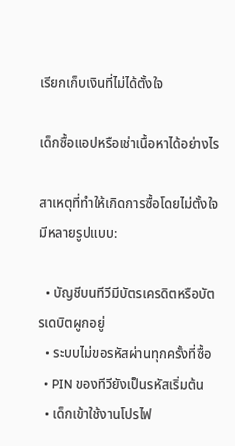เรียกเก็บเงินที่ไม่ได้ตั้งใจ

เด็กซื้อแอปหรือเช่าเนื้อหาได้อย่างไร

สาเหตุที่ทำให้เกิดการซื้อโดยไม่ตั้งใจมีหลายรูปแบบ:

  • บัญชีบนทีวีมีบัตรเครดิตหรือบัตรเดบิตผูกอยู่
  • ระบบไม่ขอรหัสผ่านทุกครั้งที่ซื้อ
  • PIN ของทีวียังเป็นรหัสเริ่มต้น
  • เด็กเข้าใช้งานโปรไฟ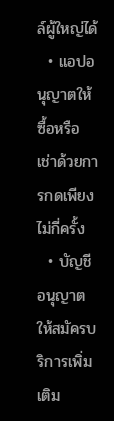ล์ผู้ใหญ่ได้
  • แอปอนุญาตให้ซื้อหรือเช่าด้วยการกดเพียงไม่กี่ครั้ง
  • บัญชีอนุญาตให้สมัครบริการเพิ่มเติม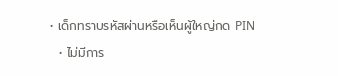• เด็กทราบรหัสผ่านหรือเห็นผู้ใหญ่กด PIN
  • ไม่มีการ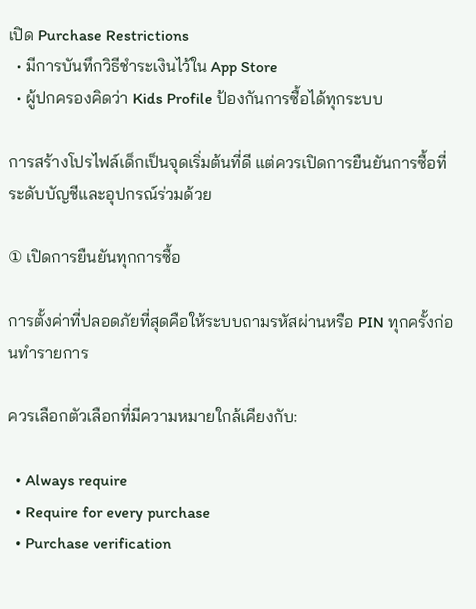เปิด Purchase Restrictions
  • มีการบันทึกวิธีชำระเงินไว้ใน App Store
  • ผู้ปกครองคิดว่า Kids Profile ป้องกันการซื้อได้ทุกระบบ

การสร้างโปรไฟล์เด็กเป็นจุดเริ่มต้นที่ดี แต่ควรเปิดการยืนยันการซื้อที่ระดับบัญชีและอุปกรณ์ร่วมด้วย

① เปิดการยืนยันทุกการซื้อ

การตั้งค่าที่ปลอดภัยที่สุดคือให้ระบบถามรหัสผ่านหรือ PIN ทุกครั้งก่อนทำรายการ

ควรเลือกตัวเลือกที่มีความหมายใกล้เคียงกับ:

  • Always require
  • Require for every purchase
  • Purchase verification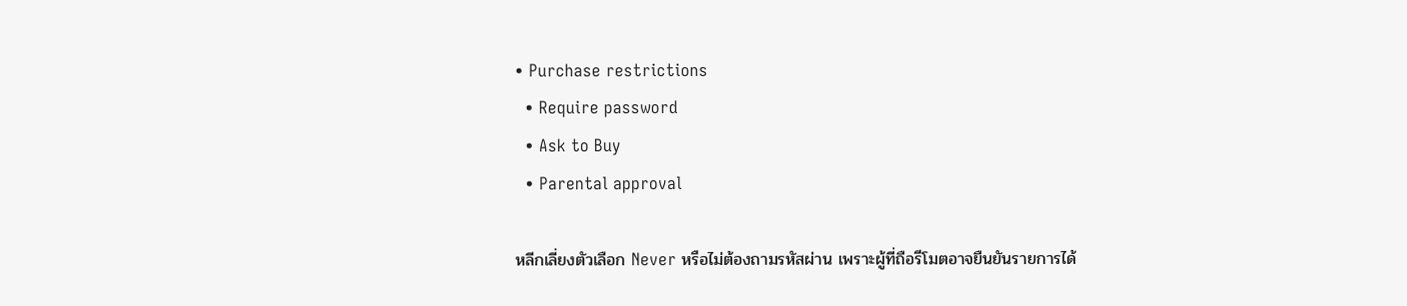• Purchase restrictions
  • Require password
  • Ask to Buy
  • Parental approval

หลีกเลี่ยงตัวเลือก Never หรือไม่ต้องถามรหัสผ่าน เพราะผู้ที่ถือรีโมตอาจยืนยันรายการได้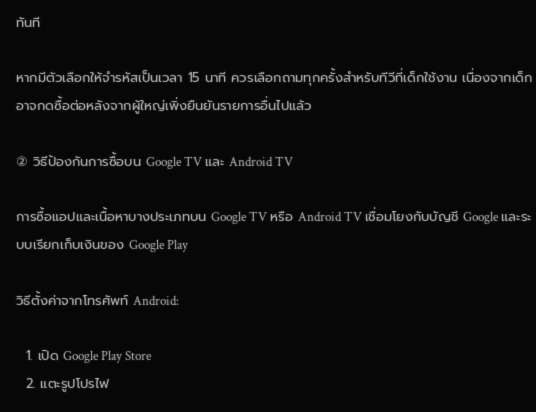ทันที

หากมีตัวเลือกให้จำรหัสเป็นเวลา 15 นาที ควรเลือกถามทุกครั้งสำหรับทีวีที่เด็กใช้งาน เนื่องจากเด็กอาจกดซื้อต่อหลังจากผู้ใหญ่เพิ่งยืนยันรายการอื่นไปแล้ว

② วิธีป้องกันการซื้อบน Google TV และ Android TV

การซื้อแอปและเนื้อหาบางประเภทบน Google TV หรือ Android TV เชื่อมโยงกับบัญชี Google และระบบเรียกเก็บเงินของ Google Play

วิธีตั้งค่าจากโทรศัพท์ Android:

  1. เปิด Google Play Store
  2. แตะรูปโปรไฟ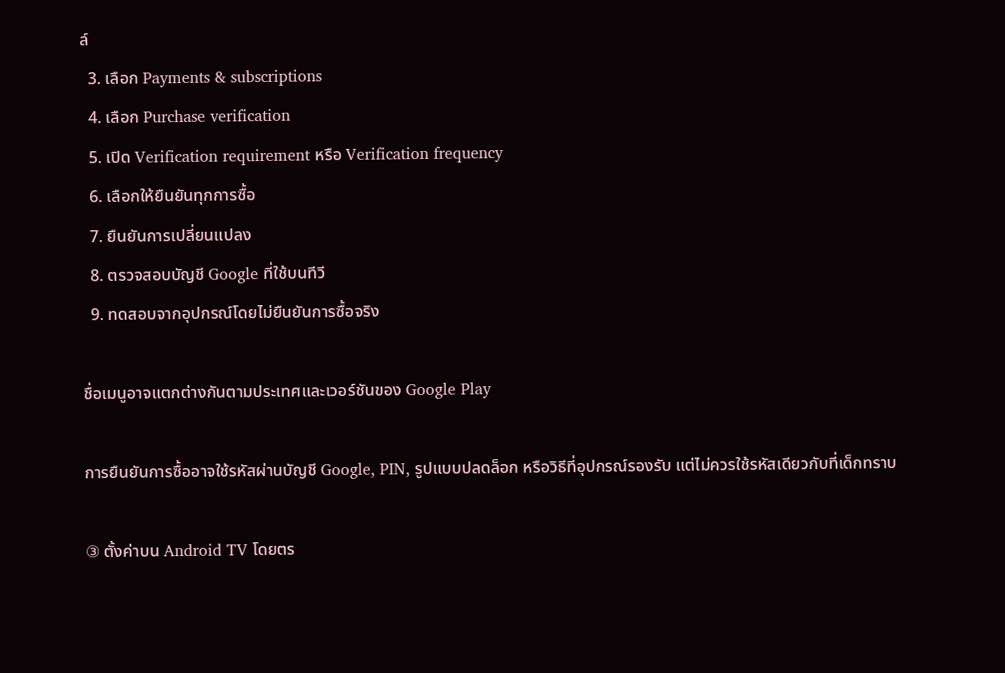ล์
  3. เลือก Payments & subscriptions
  4. เลือก Purchase verification
  5. เปิด Verification requirement หรือ Verification frequency
  6. เลือกให้ยืนยันทุกการซื้อ
  7. ยืนยันการเปลี่ยนแปลง
  8. ตรวจสอบบัญชี Google ที่ใช้บนทีวี
  9. ทดสอบจากอุปกรณ์โดยไม่ยืนยันการซื้อจริง

ชื่อเมนูอาจแตกต่างกันตามประเทศและเวอร์ชันของ Google Play

การยืนยันการซื้ออาจใช้รหัสผ่านบัญชี Google, PIN, รูปแบบปลดล็อก หรือวิธีที่อุปกรณ์รองรับ แต่ไม่ควรใช้รหัสเดียวกับที่เด็กทราบ

③ ตั้งค่าบน Android TV โดยตร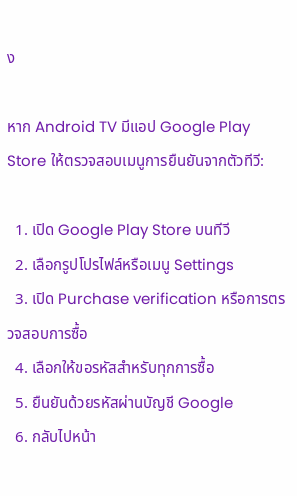ง

หาก Android TV มีแอป Google Play Store ให้ตรวจสอบเมนูการยืนยันจากตัวทีวี:

  1. เปิด Google Play Store บนทีวี
  2. เลือกรูปโปรไฟล์หรือเมนู Settings
  3. เปิด Purchase verification หรือการตรวจสอบการซื้อ
  4. เลือกให้ขอรหัสสำหรับทุกการซื้อ
  5. ยืนยันด้วยรหัสผ่านบัญชี Google
  6. กลับไปหน้า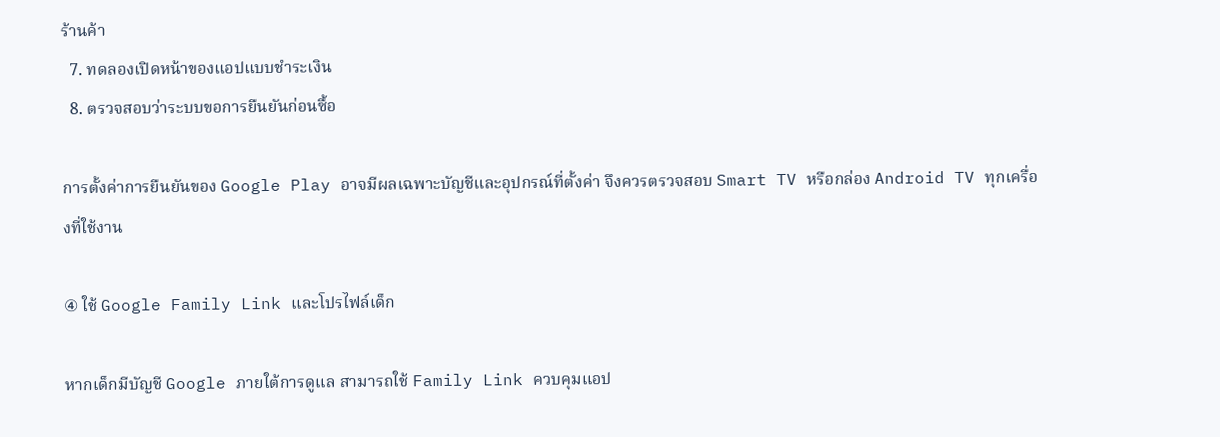ร้านค้า
  7. ทดลองเปิดหน้าของแอปแบบชำระเงิน
  8. ตรวจสอบว่าระบบขอการยืนยันก่อนซื้อ

การตั้งค่าการยืนยันของ Google Play อาจมีผลเฉพาะบัญชีและอุปกรณ์ที่ตั้งค่า จึงควรตรวจสอบ Smart TV หรือกล่อง Android TV ทุกเครื่องที่ใช้งาน

④ ใช้ Google Family Link และโปรไฟล์เด็ก

หากเด็กมีบัญชี Google ภายใต้การดูแล สามารถใช้ Family Link ควบคุมแอป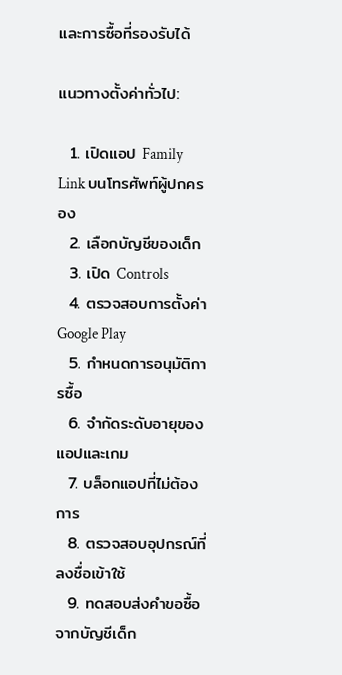และการซื้อที่รองรับได้

แนวทางตั้งค่าทั่วไป:

  1. เปิดแอป Family Link บนโทรศัพท์ผู้ปกครอง
  2. เลือกบัญชีของเด็ก
  3. เปิด Controls
  4. ตรวจสอบการตั้งค่า Google Play
  5. กำหนดการอนุมัติการซื้อ
  6. จำกัดระดับอายุของแอปและเกม
  7. บล็อกแอปที่ไม่ต้องการ
  8. ตรวจสอบอุปกรณ์ที่ลงชื่อเข้าใช้
  9. ทดสอบส่งคำขอซื้อจากบัญชีเด็ก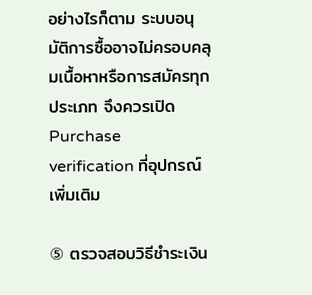อย่างไรก็ตาม ระบบอนุมัติการซื้ออาจไม่ครอบคลุมเนื้อหาหรือการสมัครทุกประเภท จึงควรเปิด Purchase verification ที่อุปกรณ์เพิ่มเติม

⑤ ตรวจสอบวิธีชำระเงิน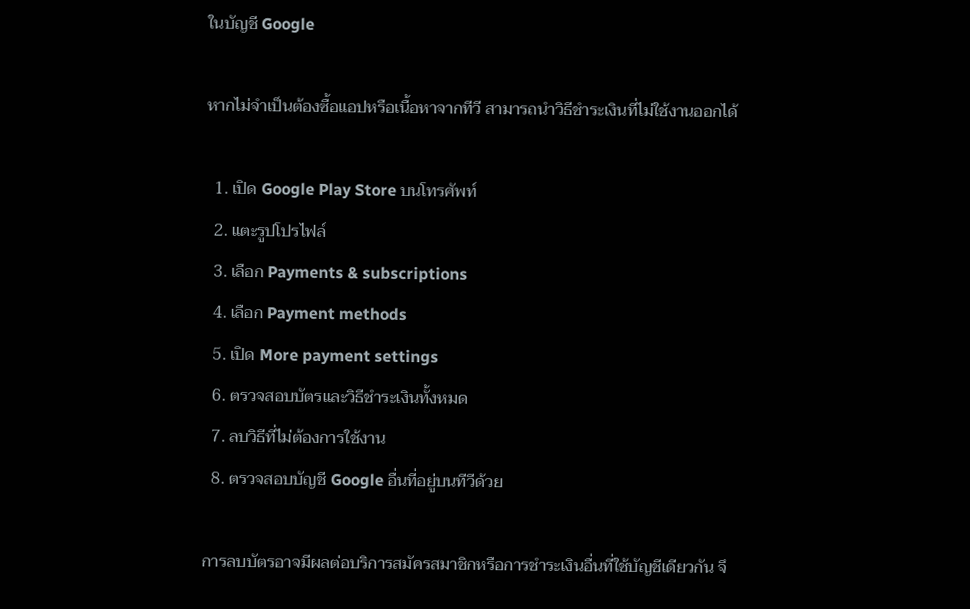ในบัญชี Google

หากไม่จำเป็นต้องซื้อแอปหรือเนื้อหาจากทีวี สามารถนำวิธีชำระเงินที่ไม่ใช้งานออกได้

  1. เปิด Google Play Store บนโทรศัพท์
  2. แตะรูปโปรไฟล์
  3. เลือก Payments & subscriptions
  4. เลือก Payment methods
  5. เปิด More payment settings
  6. ตรวจสอบบัตรและวิธีชำระเงินทั้งหมด
  7. ลบวิธีที่ไม่ต้องการใช้งาน
  8. ตรวจสอบบัญชี Google อื่นที่อยู่บนทีวีด้วย

การลบบัตรอาจมีผลต่อบริการสมัครสมาชิกหรือการชำระเงินอื่นที่ใช้บัญชีเดียวกัน จึ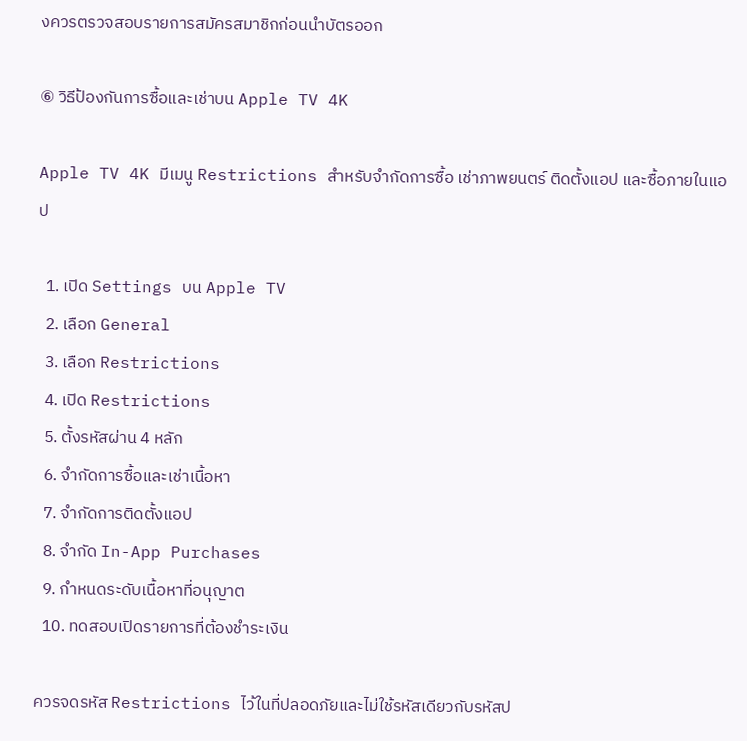งควรตรวจสอบรายการสมัครสมาชิกก่อนนำบัตรออก

⑥ วิธีป้องกันการซื้อและเช่าบน Apple TV 4K

Apple TV 4K มีเมนู Restrictions สำหรับจำกัดการซื้อ เช่าภาพยนตร์ ติดตั้งแอป และซื้อภายในแอป

  1. เปิด Settings บน Apple TV
  2. เลือก General
  3. เลือก Restrictions
  4. เปิด Restrictions
  5. ตั้งรหัสผ่าน 4 หลัก
  6. จำกัดการซื้อและเช่าเนื้อหา
  7. จำกัดการติดตั้งแอป
  8. จำกัด In-App Purchases
  9. กำหนดระดับเนื้อหาที่อนุญาต
  10. ทดสอบเปิดรายการที่ต้องชำระเงิน

ควรจดรหัส Restrictions ไว้ในที่ปลอดภัยและไม่ใช้รหัสเดียวกับรหัสป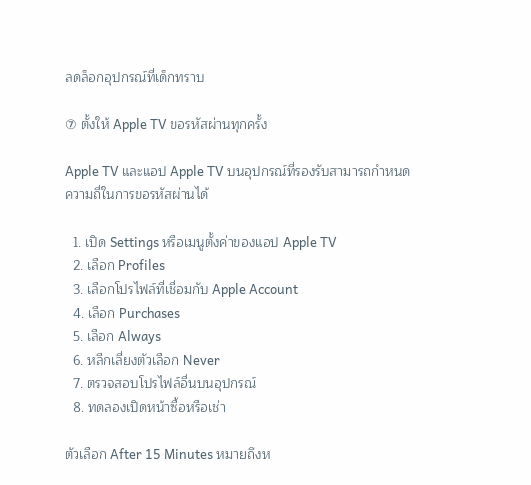ลดล็อกอุปกรณ์ที่เด็กทราบ

⑦ ตั้งให้ Apple TV ขอรหัสผ่านทุกครั้ง

Apple TV และแอป Apple TV บนอุปกรณ์ที่รองรับสามารถกำหนดความถี่ในการขอรหัสผ่านได้

  1. เปิด Settings หรือเมนูตั้งค่าของแอป Apple TV
  2. เลือก Profiles
  3. เลือกโปรไฟล์ที่เชื่อมกับ Apple Account
  4. เลือก Purchases
  5. เลือก Always
  6. หลีกเลี่ยงตัวเลือก Never
  7. ตรวจสอบโปรไฟล์อื่นบนอุปกรณ์
  8. ทดลองเปิดหน้าซื้อหรือเช่า

ตัวเลือก After 15 Minutes หมายถึงห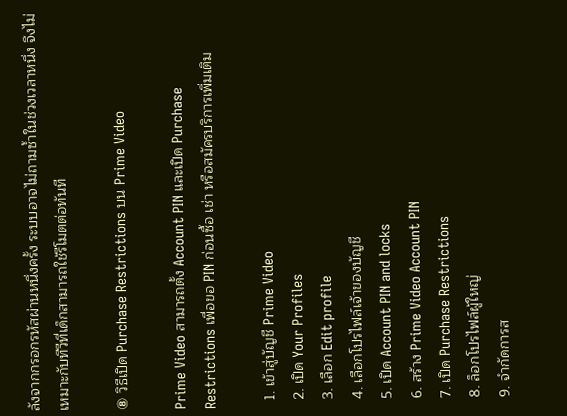ลังจากกรอกรหัสผ่านหนึ่งครั้ง ระบบอาจไม่ถามซ้ำในช่วงเวลาหนึ่ง จึงไม่เหมาะกับทีวีที่เด็กสามารถใช้รีโมตต่อทันที

⑧ วิธีเปิด Purchase Restrictions บน Prime Video

Prime Video สามารถตั้ง Account PIN และเปิด Purchase Restrictions เพื่อขอ PIN ก่อนซื้อ เช่า หรือสมัครบริการเพิ่มเติม

  1. เข้าสู่บัญชี Prime Video
  2. เปิด Your Profiles
  3. เลือก Edit profile
  4. เลือกโปรไฟล์เจ้าของบัญชี
  5. เปิด Account PIN and locks
  6. สร้าง Prime Video Account PIN
  7. เปิด Purchase Restrictions
  8. ล็อกโปรไฟล์ผู้ใหญ่
  9. จำกัดการส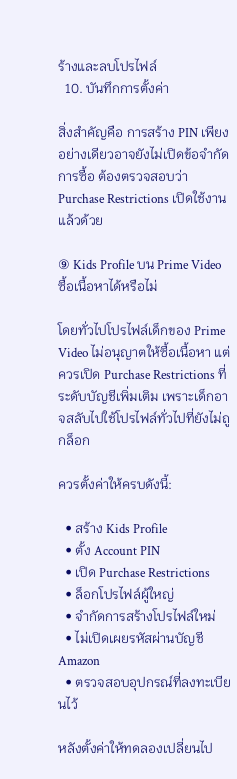ร้างและลบโปรไฟล์
  10. บันทึกการตั้งค่า

สิ่งสำคัญคือ การสร้าง PIN เพียงอย่างเดียวอาจยังไม่เปิดข้อจำกัดการซื้อ ต้องตรวจสอบว่า Purchase Restrictions เปิดใช้งานแล้วด้วย

⑨ Kids Profile บน Prime Video ซื้อเนื้อหาได้หรือไม่

โดยทั่วไปโปรไฟล์เด็กของ Prime Video ไม่อนุญาตให้ซื้อเนื้อหา แต่ควรเปิด Purchase Restrictions ที่ระดับบัญชีเพิ่มเติม เพราะเด็กอาจสลับไปใช้โปรไฟล์ทั่วไปที่ยังไม่ถูกล็อก

ควรตั้งค่าให้ครบดังนี้:

  • สร้าง Kids Profile
  • ตั้ง Account PIN
  • เปิด Purchase Restrictions
  • ล็อกโปรไฟล์ผู้ใหญ่
  • จำกัดการสร้างโปรไฟล์ใหม่
  • ไม่เปิดเผยรหัสผ่านบัญชี Amazon
  • ตรวจสอบอุปกรณ์ที่ลงทะเบียนไว้

หลังตั้งค่าให้ทดลองเปลี่ยนไป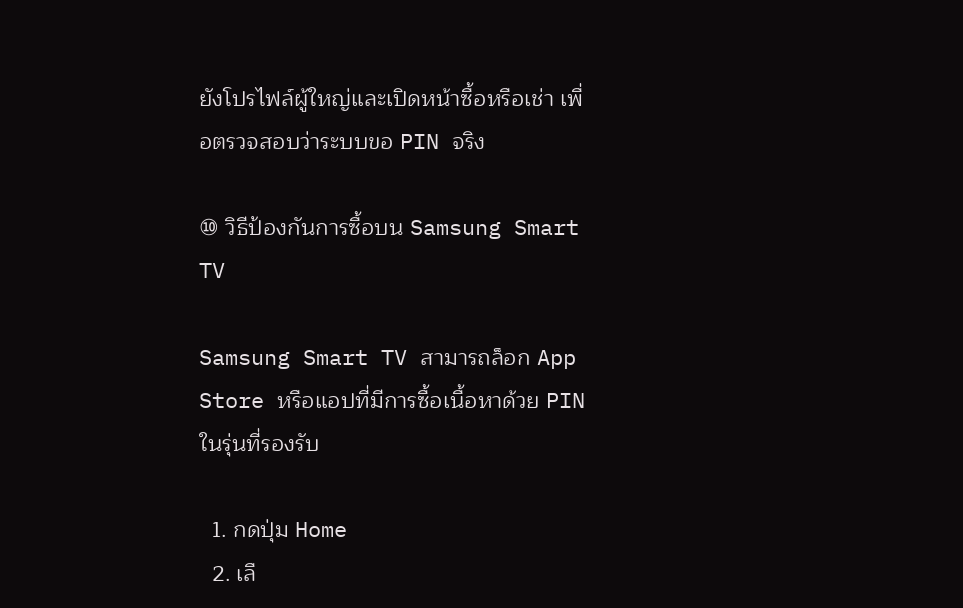ยังโปรไฟล์ผู้ใหญ่และเปิดหน้าซื้อหรือเช่า เพื่อตรวจสอบว่าระบบขอ PIN จริง

⑩ วิธีป้องกันการซื้อบน Samsung Smart TV

Samsung Smart TV สามารถล็อก App Store หรือแอปที่มีการซื้อเนื้อหาด้วย PIN ในรุ่นที่รองรับ

  1. กดปุ่ม Home
  2. เลื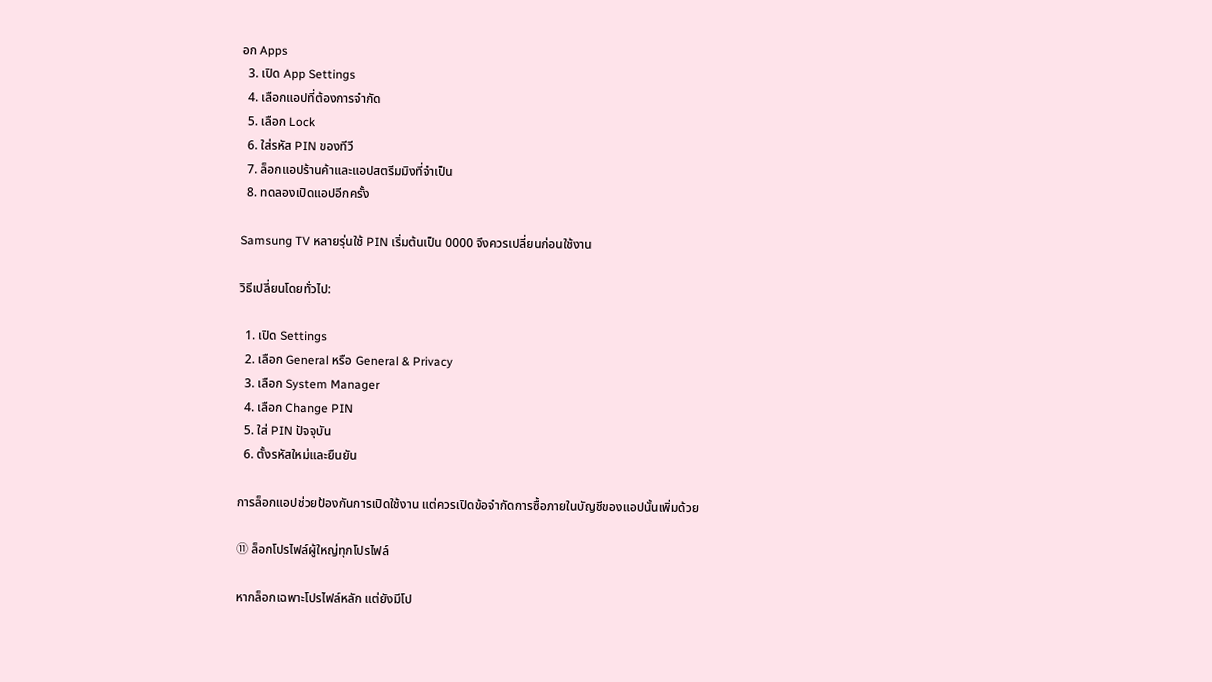อก Apps
  3. เปิด App Settings
  4. เลือกแอปที่ต้องการจำกัด
  5. เลือก Lock
  6. ใส่รหัส PIN ของทีวี
  7. ล็อกแอปร้านค้าและแอปสตรีมมิงที่จำเป็น
  8. ทดลองเปิดแอปอีกครั้ง

Samsung TV หลายรุ่นใช้ PIN เริ่มต้นเป็น 0000 จึงควรเปลี่ยนก่อนใช้งาน

วิธีเปลี่ยนโดยทั่วไป:

  1. เปิด Settings
  2. เลือก General หรือ General & Privacy
  3. เลือก System Manager
  4. เลือก Change PIN
  5. ใส่ PIN ปัจจุบัน
  6. ตั้งรหัสใหม่และยืนยัน

การล็อกแอปช่วยป้องกันการเปิดใช้งาน แต่ควรเปิดข้อจำกัดการซื้อภายในบัญชีของแอปนั้นเพิ่มด้วย

⑪ ล็อกโปรไฟล์ผู้ใหญ่ทุกโปรไฟล์

หากล็อกเฉพาะโปรไฟล์หลัก แต่ยังมีโป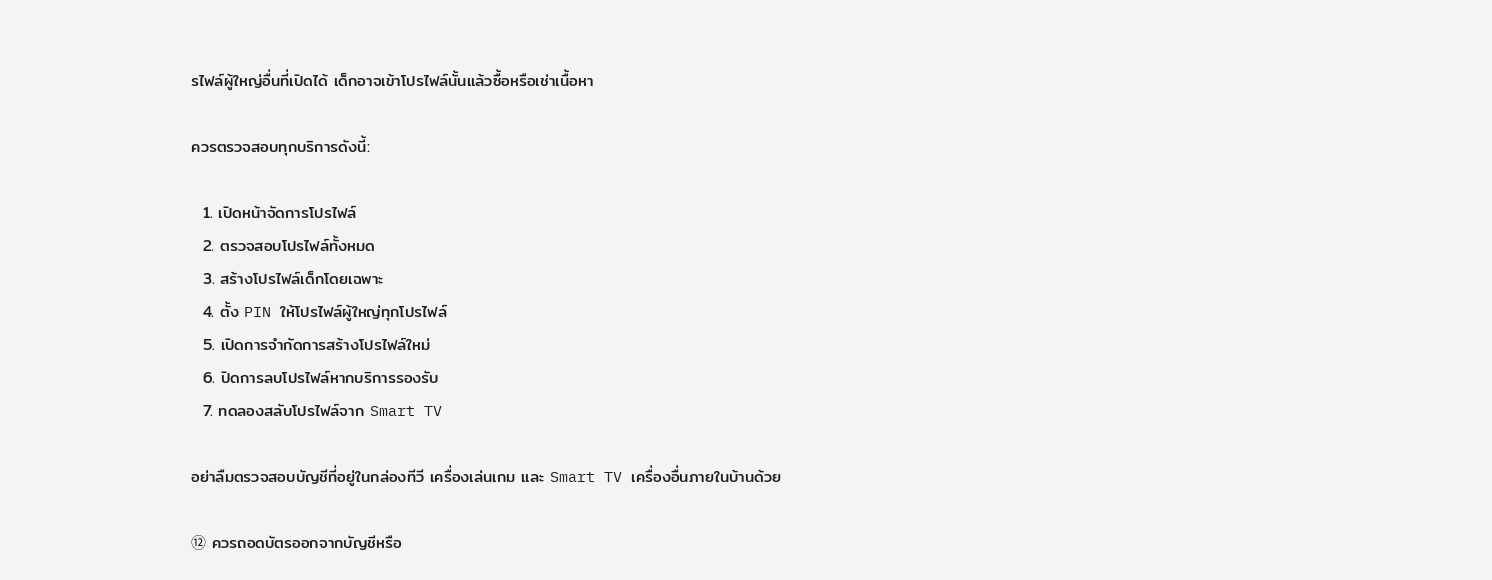รไฟล์ผู้ใหญ่อื่นที่เปิดได้ เด็กอาจเข้าโปรไฟล์นั้นแล้วซื้อหรือเช่าเนื้อหา

ควรตรวจสอบทุกบริการดังนี้:

  1. เปิดหน้าจัดการโปรไฟล์
  2. ตรวจสอบโปรไฟล์ทั้งหมด
  3. สร้างโปรไฟล์เด็กโดยเฉพาะ
  4. ตั้ง PIN ให้โปรไฟล์ผู้ใหญ่ทุกโปรไฟล์
  5. เปิดการจำกัดการสร้างโปรไฟล์ใหม่
  6. ปิดการลบโปรไฟล์หากบริการรองรับ
  7. ทดลองสลับโปรไฟล์จาก Smart TV

อย่าลืมตรวจสอบบัญชีที่อยู่ในกล่องทีวี เครื่องเล่นเกม และ Smart TV เครื่องอื่นภายในบ้านด้วย

⑫ ควรถอดบัตรออกจากบัญชีหรือ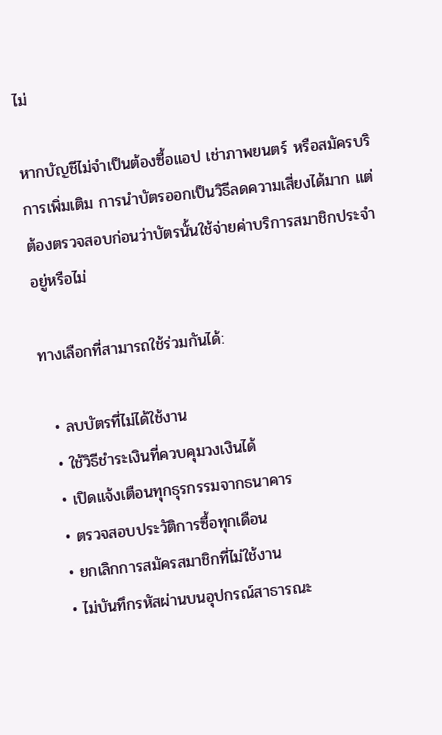ไม่

หากบัญชีไม่จำเป็นต้องซื้อแอป เช่าภาพยนตร์ หรือสมัครบริการเพิ่มเติม การนำบัตรออกเป็นวิธีลดความเสี่ยงได้มาก แต่ต้องตรวจสอบก่อนว่าบัตรนั้นใช้จ่ายค่าบริการสมาชิกประจำอยู่หรือไม่

ทางเลือกที่สามารถใช้ร่วมกันได้:

  • ลบบัตรที่ไม่ได้ใช้งาน
  • ใช้วิธีชำระเงินที่ควบคุมวงเงินได้
  • เปิดแจ้งเตือนทุกธุรกรรมจากธนาคาร
  • ตรวจสอบประวัติการซื้อทุกเดือน
  • ยกเลิกการสมัครสมาชิกที่ไม่ใช้งาน
  • ไม่บันทึกรหัสผ่านบนอุปกรณ์สาธารณะ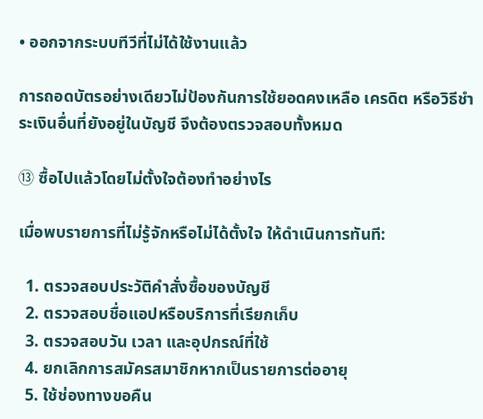• ออกจากระบบทีวีที่ไม่ได้ใช้งานแล้ว

การถอดบัตรอย่างเดียวไม่ป้องกันการใช้ยอดคงเหลือ เครดิต หรือวิธีชำระเงินอื่นที่ยังอยู่ในบัญชี จึงต้องตรวจสอบทั้งหมด

⑬ ซื้อไปแล้วโดยไม่ตั้งใจต้องทำอย่างไร

เมื่อพบรายการที่ไม่รู้จักหรือไม่ได้ตั้งใจ ให้ดำเนินการทันที:

  1. ตรวจสอบประวัติคำสั่งซื้อของบัญชี
  2. ตรวจสอบชื่อแอปหรือบริการที่เรียกเก็บ
  3. ตรวจสอบวัน เวลา และอุปกรณ์ที่ใช้
  4. ยกเลิกการสมัครสมาชิกหากเป็นรายการต่ออายุ
  5. ใช้ช่องทางขอคืน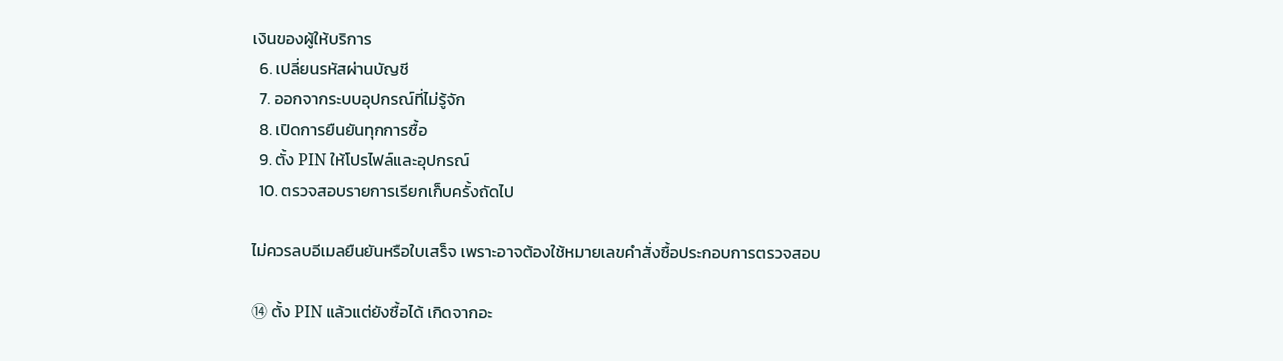เงินของผู้ให้บริการ
  6. เปลี่ยนรหัสผ่านบัญชี
  7. ออกจากระบบอุปกรณ์ที่ไม่รู้จัก
  8. เปิดการยืนยันทุกการซื้อ
  9. ตั้ง PIN ให้โปรไฟล์และอุปกรณ์
  10. ตรวจสอบรายการเรียกเก็บครั้งถัดไป

ไม่ควรลบอีเมลยืนยันหรือใบเสร็จ เพราะอาจต้องใช้หมายเลขคำสั่งซื้อประกอบการตรวจสอบ

⑭ ตั้ง PIN แล้วแต่ยังซื้อได้ เกิดจากอะ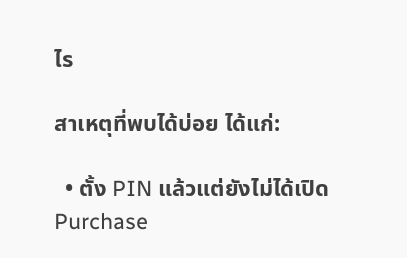ไร

สาเหตุที่พบได้บ่อย ได้แก่:

  • ตั้ง PIN แล้วแต่ยังไม่ได้เปิด Purchase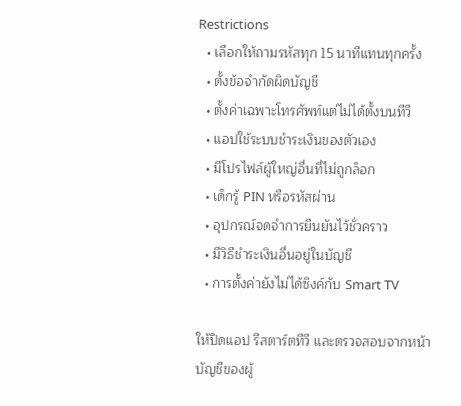Restrictions
  • เลือกให้ถามรหัสทุก 15 นาทีแทนทุกครั้ง
  • ตั้งข้อจำกัดผิดบัญชี
  • ตั้งค่าเฉพาะโทรศัพท์แต่ไม่ได้ตั้งบนทีวี
  • แอปใช้ระบบชำระเงินของตัวเอง
  • มีโปรไฟล์ผู้ใหญ่อื่นที่ไม่ถูกล็อก
  • เด็กรู้ PIN หรือรหัสผ่าน
  • อุปกรณ์จดจำการยืนยันไว้ชั่วคราว
  • มีวิธีชำระเงินอื่นอยู่ในบัญชี
  • การตั้งค่ายังไม่ได้ซิงค์กับ Smart TV

ให้ปิดแอป รีสตาร์ตทีวี และตรวจสอบจากหน้าบัญชีของผู้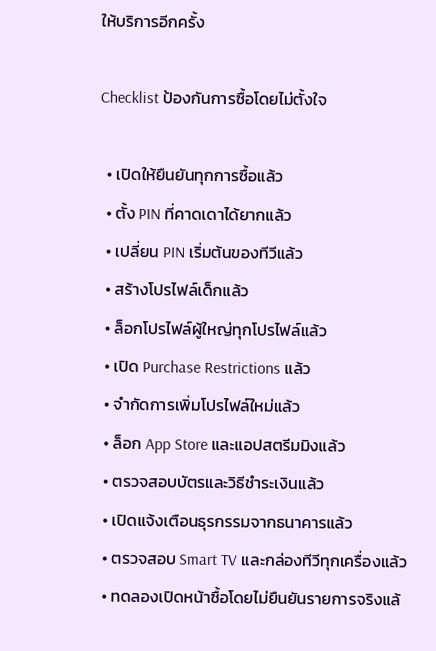ให้บริการอีกครั้ง

Checklist ป้องกันการซื้อโดยไม่ตั้งใจ

  • เปิดให้ยืนยันทุกการซื้อแล้ว
  • ตั้ง PIN ที่คาดเดาได้ยากแล้ว
  • เปลี่ยน PIN เริ่มต้นของทีวีแล้ว
  • สร้างโปรไฟล์เด็กแล้ว
  • ล็อกโปรไฟล์ผู้ใหญ่ทุกโปรไฟล์แล้ว
  • เปิด Purchase Restrictions แล้ว
  • จำกัดการเพิ่มโปรไฟล์ใหม่แล้ว
  • ล็อก App Store และแอปสตรีมมิงแล้ว
  • ตรวจสอบบัตรและวิธีชำระเงินแล้ว
  • เปิดแจ้งเตือนธุรกรรมจากธนาคารแล้ว
  • ตรวจสอบ Smart TV และกล่องทีวีทุกเครื่องแล้ว
  • ทดลองเปิดหน้าซื้อโดยไม่ยืนยันรายการจริงแล้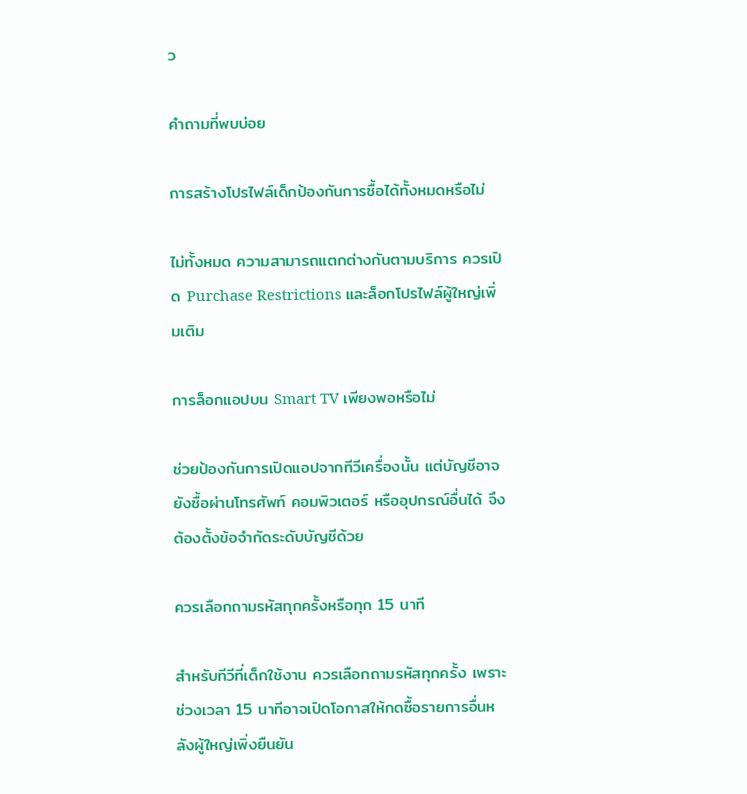ว

คำถามที่พบบ่อย

การสร้างโปรไฟล์เด็กป้องกันการซื้อได้ทั้งหมดหรือไม่

ไม่ทั้งหมด ความสามารถแตกต่างกันตามบริการ ควรเปิด Purchase Restrictions และล็อกโปรไฟล์ผู้ใหญ่เพิ่มเติม

การล็อกแอปบน Smart TV เพียงพอหรือไม่

ช่วยป้องกันการเปิดแอปจากทีวีเครื่องนั้น แต่บัญชีอาจยังซื้อผ่านโทรศัพท์ คอมพิวเตอร์ หรืออุปกรณ์อื่นได้ จึงต้องตั้งข้อจำกัดระดับบัญชีด้วย

ควรเลือกถามรหัสทุกครั้งหรือทุก 15 นาที

สำหรับทีวีที่เด็กใช้งาน ควรเลือกถามรหัสทุกครั้ง เพราะช่วงเวลา 15 นาทีอาจเปิดโอกาสให้กดซื้อรายการอื่นหลังผู้ใหญ่เพิ่งยืนยัน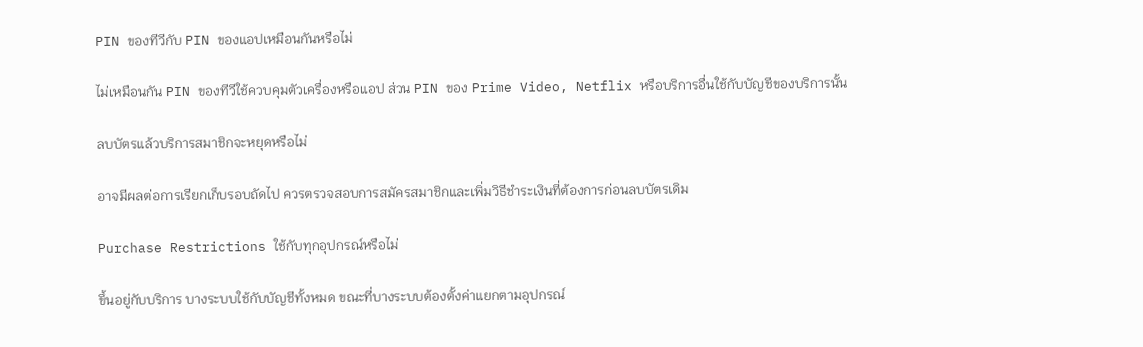PIN ของทีวีกับ PIN ของแอปเหมือนกันหรือไม่

ไม่เหมือนกัน PIN ของทีวีใช้ควบคุมตัวเครื่องหรือแอป ส่วน PIN ของ Prime Video, Netflix หรือบริการอื่นใช้กับบัญชีของบริการนั้น

ลบบัตรแล้วบริการสมาชิกจะหยุดหรือไม่

อาจมีผลต่อการเรียกเก็บรอบถัดไป ควรตรวจสอบการสมัครสมาชิกและเพิ่มวิธีชำระเงินที่ต้องการก่อนลบบัตรเดิม

Purchase Restrictions ใช้กับทุกอุปกรณ์หรือไม่

ขึ้นอยู่กับบริการ บางระบบใช้กับบัญชีทั้งหมด ขณะที่บางระบบต้องตั้งค่าแยกตามอุปกรณ์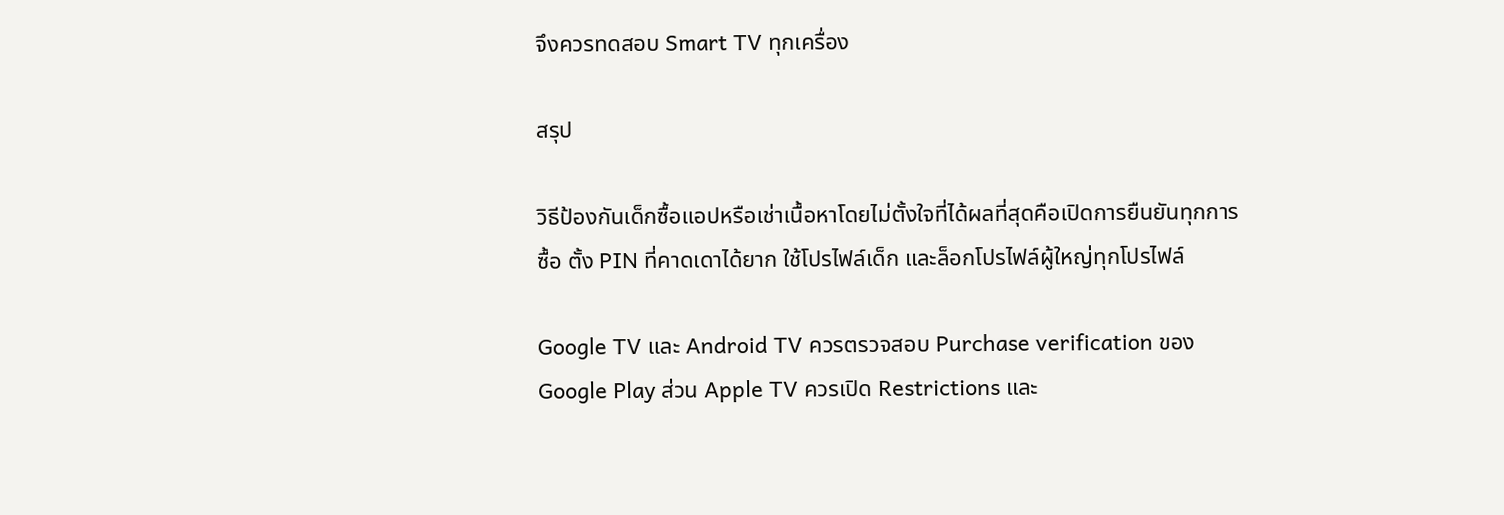จึงควรทดสอบ Smart TV ทุกเครื่อง

สรุป

วิธีป้องกันเด็กซื้อแอปหรือเช่าเนื้อหาโดยไม่ตั้งใจที่ได้ผลที่สุดคือเปิดการยืนยันทุกการซื้อ ตั้ง PIN ที่คาดเดาได้ยาก ใช้โปรไฟล์เด็ก และล็อกโปรไฟล์ผู้ใหญ่ทุกโปรไฟล์

Google TV และ Android TV ควรตรวจสอบ Purchase verification ของ Google Play ส่วน Apple TV ควรเปิด Restrictions และ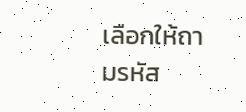เลือกให้ถามรหัส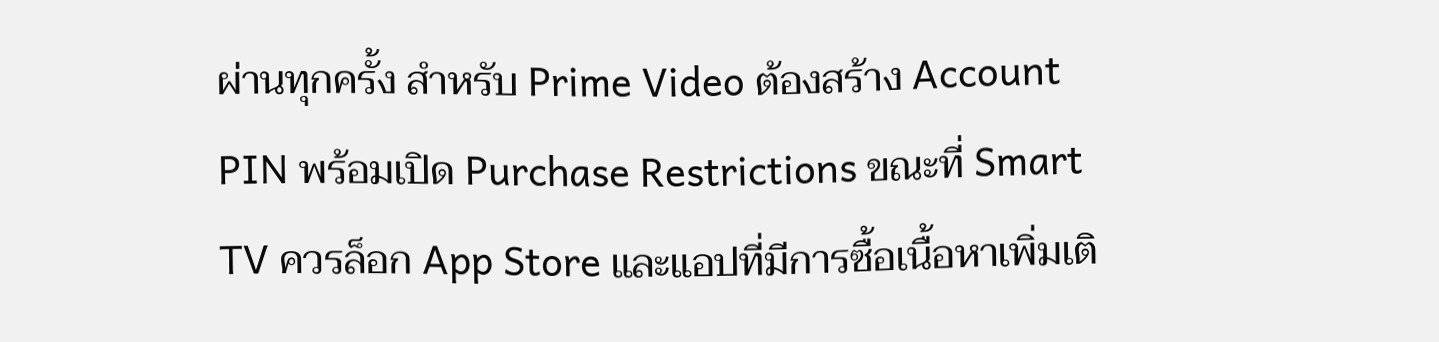ผ่านทุกครั้ง สำหรับ Prime Video ต้องสร้าง Account PIN พร้อมเปิด Purchase Restrictions ขณะที่ Smart TV ควรล็อก App Store และแอปที่มีการซื้อเนื้อหาเพิ่มเติ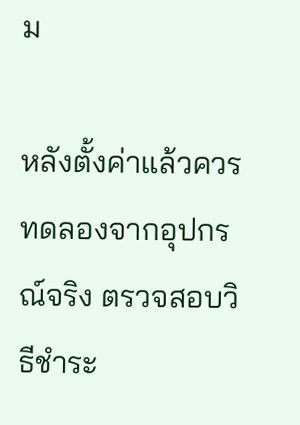ม

หลังตั้งค่าแล้วควรทดลองจากอุปกรณ์จริง ตรวจสอบวิธีชำระ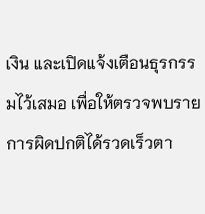เงิน และเปิดแจ้งเตือนธุรกรรมไว้เสมอ เพื่อให้ตรวจพบรายการผิดปกติได้รวดเร็วตา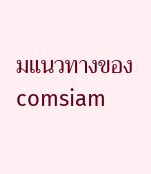มแนวทางของ comsiam